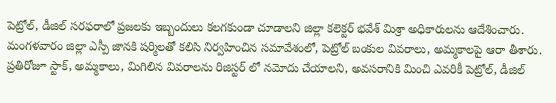పెట్రోల్, డీజిల్ సరఫరాలో ప్రజలకు ఇబ్బందులు కలగకుండా చూడాలని జిల్లా కలెక్టర్ భవేశ్ మిశ్రా అధికారులను ఆదేశించారు. మంగళవారం జిల్లా ఎస్పీ జానకి షర్మిలతో కలిసి నిర్వహించిన సమావేశంలో, పెట్రోల్ బంకుల వివరాలు, అమ్మకాలపై ఆరా తీశారు. ప్రతిరోజూ స్టాక్, అమ్మకాలు, మిగిలిన వివరాలను రిజిస్టర్ లో నమోదు చేయాలని, అవసరానికి మించి ఎవరికీ పెట్రోల్, డీజిల్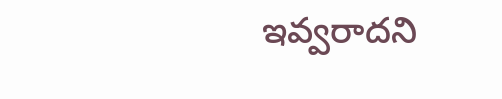ఇవ్వరాదని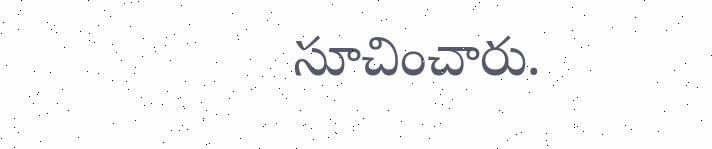సూచించారు.